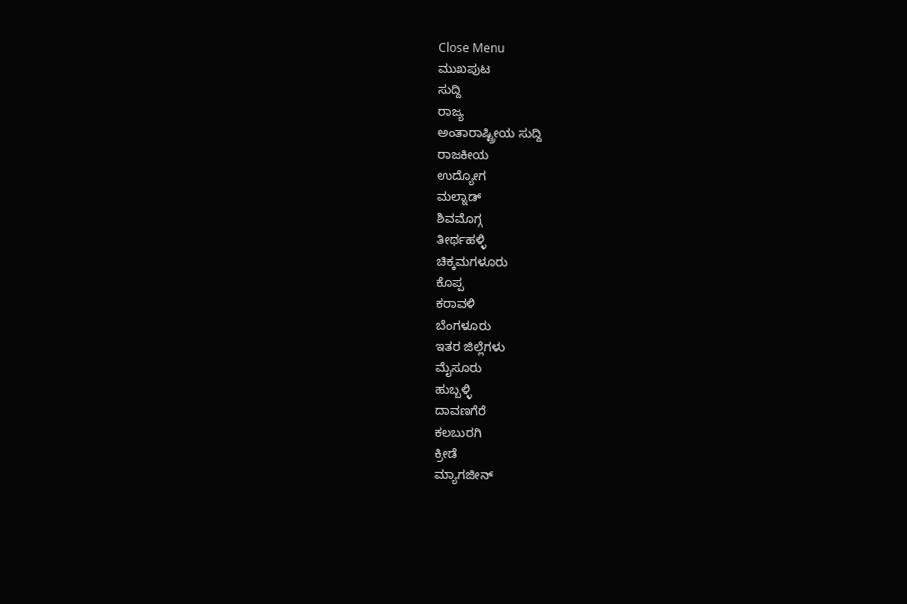Close Menu
ಮುಖಪುಟ
ಸುದ್ದಿ
ರಾಜ್ಯ
ಅಂತಾರಾಷ್ಟ್ರೀಯ ಸುದ್ದಿ
ರಾಜಕೀಯ
ಉದ್ಯೋಗ
ಮಲ್ನಾಡ್
ಶಿವಮೊಗ್ಗ
ತೀರ್ಥಹಳ್ಳಿ
ಚಿಕ್ಕಮಗಳೂರು
ಕೊಪ್ಪ
ಕರಾವಳಿ
ಬೆಂಗಳೂರು
ಇತರ ಜಿಲ್ಲೆಗಳು
ಮೈಸೂರು
ಹುಬ್ಬಳ್ಳಿ
ದಾವಣಗೆರೆ
ಕಲಬುರಗಿ
ಕ್ರೀಡೆ
ಮ್ಯಾಗಜೀನ್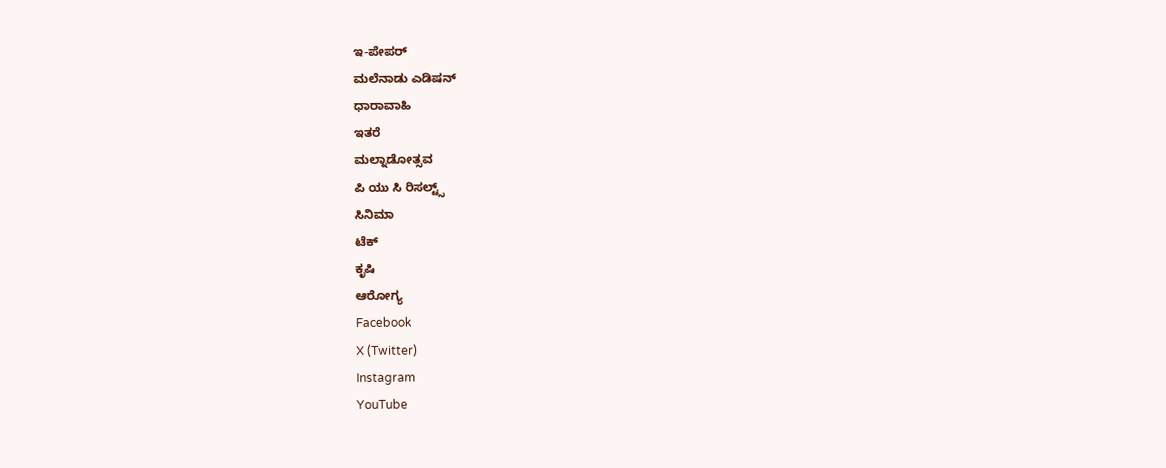ಇ-ಪೇಪರ್
ಮಲೆನಾಡು ಎಡಿಷನ್
ಧಾರಾವಾಹಿ
ಇತರೆ
ಮಲ್ನಾಡೋತ್ಸವ
ಪಿ ಯು ಸಿ ರಿಸಲ್ಟ್ಸ್
ಸಿನಿಮಾ
ಟೆಕ್
ಕೃಷಿ
ಆರೋಗ್ಯ
Facebook
X (Twitter)
Instagram
YouTube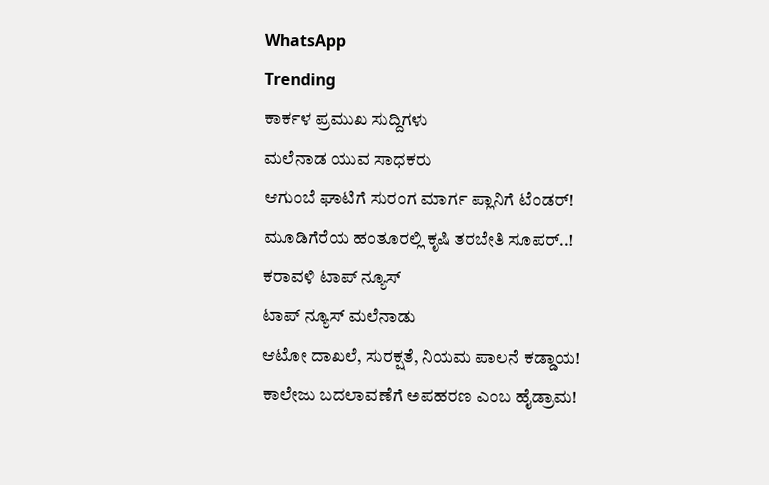WhatsApp
Trending
ಕಾರ್ಕಳ ಪ್ರಮುಖ ಸುದ್ದಿಗಳು
ಮಲೆನಾಡ ಯುವ ಸಾಧಕರು
ಆಗುಂಬೆ ಘಾಟಿಗೆ ಸುರಂಗ ಮಾರ್ಗ ಪ್ಲಾನಿಗೆ ಟೆಂಡರ್!
ಮೂಡಿಗೆರೆಯ ಹಂತೂರಲ್ಲಿ ಕೃಷಿ ತರಬೇತಿ ಸೂಪರ್..!
ಕರಾವಳಿ ಟಾಪ್ ನ್ಯೂಸ್
ಟಾಪ್ ನ್ಯೂಸ್ ಮಲೆನಾಡು
ಆಟೋ ದಾಖಲೆ, ಸುರಕ್ಷತೆ, ನಿಯಮ ಪಾಲನೆ ಕಡ್ಡಾಯ!
ಕಾಲೇಜು ಬದಲಾವಣೆಗೆ ಅಪಹರಣ ಎಂಬ ಹೈಡ್ರಾಮ!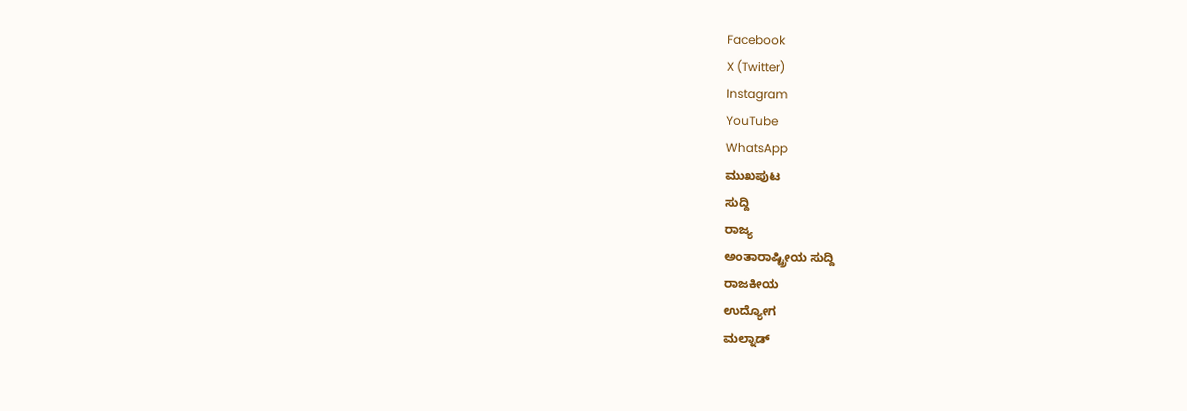Facebook
X (Twitter)
Instagram
YouTube
WhatsApp
ಮುಖಪುಟ
ಸುದ್ದಿ
ರಾಜ್ಯ
ಅಂತಾರಾಷ್ಟ್ರೀಯ ಸುದ್ದಿ
ರಾಜಕೀಯ
ಉದ್ಯೋಗ
ಮಲ್ನಾಡ್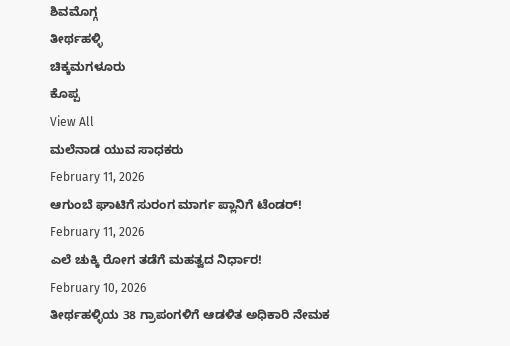ಶಿವಮೊಗ್ಗ
ತೀರ್ಥಹಳ್ಳಿ
ಚಿಕ್ಕಮಗಳೂರು
ಕೊಪ್ಪ
View All
ಮಲೆನಾಡ ಯುವ ಸಾಧಕರು
February 11, 2026
ಆಗುಂಬೆ ಘಾಟಿಗೆ ಸುರಂಗ ಮಾರ್ಗ ಪ್ಲಾನಿಗೆ ಟೆಂಡರ್!
February 11, 2026
ಎಲೆ ಚುಕ್ಕಿ ರೋಗ ತಡೆಗೆ ಮಹತ್ವದ ನಿರ್ಧಾರ!
February 10, 2026
ತೀರ್ಥಹಳ್ಳಿಯ 38 ಗ್ರಾಪಂಗಳಿಗೆ ಆಡಳಿತ ಅಧಿಕಾರಿ ನೇಮಕ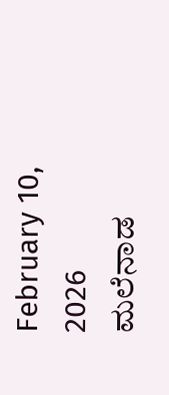February 10, 2026
ಮಲೆನಾಡ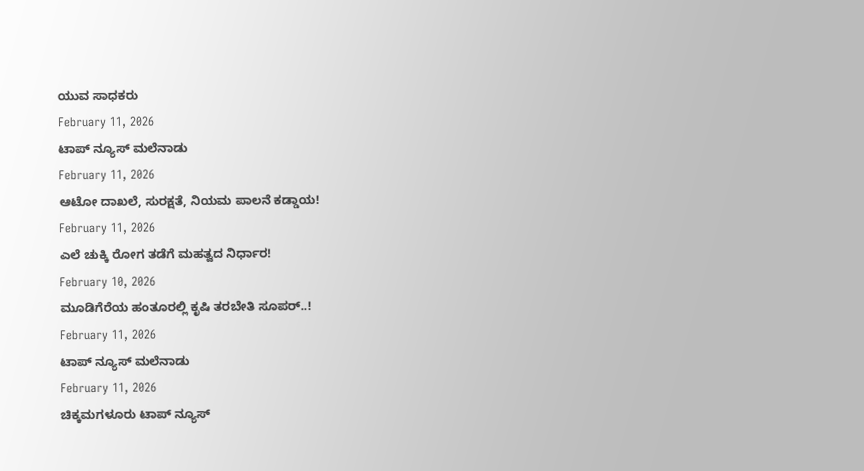ಯುವ ಸಾಧಕರು
February 11, 2026
ಟಾಪ್ ನ್ಯೂಸ್ ಮಲೆನಾಡು
February 11, 2026
ಆಟೋ ದಾಖಲೆ, ಸುರಕ್ಷತೆ, ನಿಯಮ ಪಾಲನೆ ಕಡ್ಡಾಯ!
February 11, 2026
ಎಲೆ ಚುಕ್ಕಿ ರೋಗ ತಡೆಗೆ ಮಹತ್ವದ ನಿರ್ಧಾರ!
February 10, 2026
ಮೂಡಿಗೆರೆಯ ಹಂತೂರಲ್ಲಿ ಕೃಷಿ ತರಬೇತಿ ಸೂಪರ್..!
February 11, 2026
ಟಾಪ್ ನ್ಯೂಸ್ ಮಲೆನಾಡು
February 11, 2026
ಚಿಕ್ಕಮಗಳೂರು ಟಾಪ್ ನ್ಯೂಸ್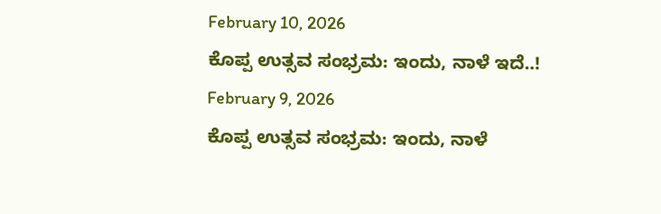February 10, 2026
ಕೊಪ್ಪ ಉತ್ಸವ ಸಂಭ್ರಮ: ಇಂದು, ನಾಳೆ ಇದೆ..!
February 9, 2026
ಕೊಪ್ಪ ಉತ್ಸವ ಸಂಭ್ರಮ: ಇಂದು, ನಾಳೆ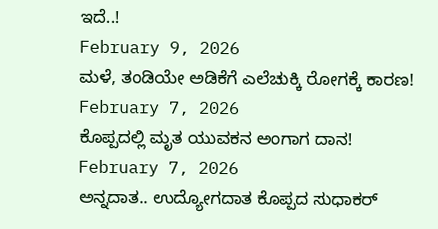ಇದೆ..!
February 9, 2026
ಮಳೆ, ತಂಡಿಯೇ ಅಡಿಕೆಗೆ ಎಲೆಚುಕ್ಕಿ ರೋಗಕ್ಕೆ ಕಾರಣ!
February 7, 2026
ಕೊಪ್ಪದಲ್ಲಿ ಮೃತ ಯುವಕನ ಅಂಗಾಗ ದಾನ!
February 7, 2026
ಅನ್ನದಾತ.. ಉದ್ಯೋಗದಾತ ಕೊಪ್ಪದ ಸುಧಾಕರ್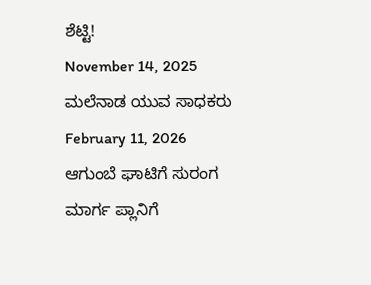ಶೆಟ್ಟಿ!
November 14, 2025
ಮಲೆನಾಡ ಯುವ ಸಾಧಕರು
February 11, 2026
ಆಗುಂಬೆ ಘಾಟಿಗೆ ಸುರಂಗ ಮಾರ್ಗ ಪ್ಲಾನಿಗೆ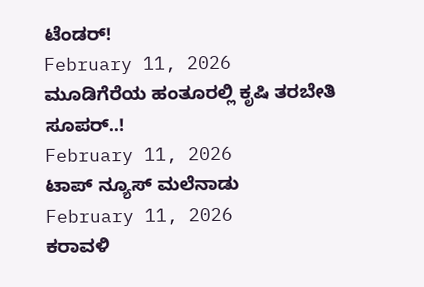ಟೆಂಡರ್!
February 11, 2026
ಮೂಡಿಗೆರೆಯ ಹಂತೂರಲ್ಲಿ ಕೃಷಿ ತರಬೇತಿ ಸೂಪರ್..!
February 11, 2026
ಟಾಪ್ ನ್ಯೂಸ್ ಮಲೆನಾಡು
February 11, 2026
ಕರಾವಳಿ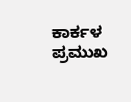ಕಾರ್ಕಳ ಪ್ರಮುಖ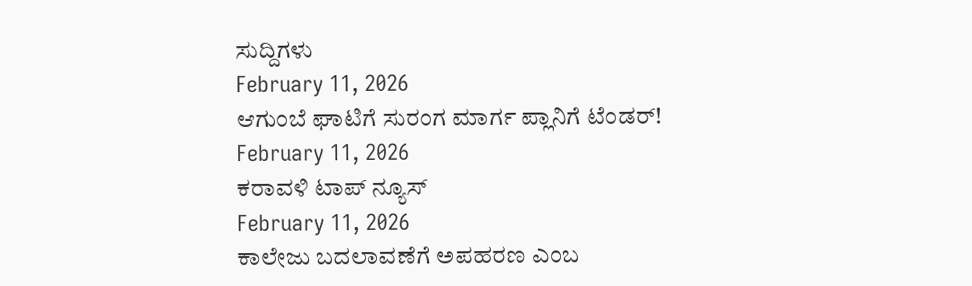ಸುದ್ದಿಗಳು
February 11, 2026
ಆಗುಂಬೆ ಘಾಟಿಗೆ ಸುರಂಗ ಮಾರ್ಗ ಪ್ಲಾನಿಗೆ ಟೆಂಡರ್!
February 11, 2026
ಕರಾವಳಿ ಟಾಪ್ ನ್ಯೂಸ್
February 11, 2026
ಕಾಲೇಜು ಬದಲಾವಣೆಗೆ ಅಪಹರಣ ಎಂಬ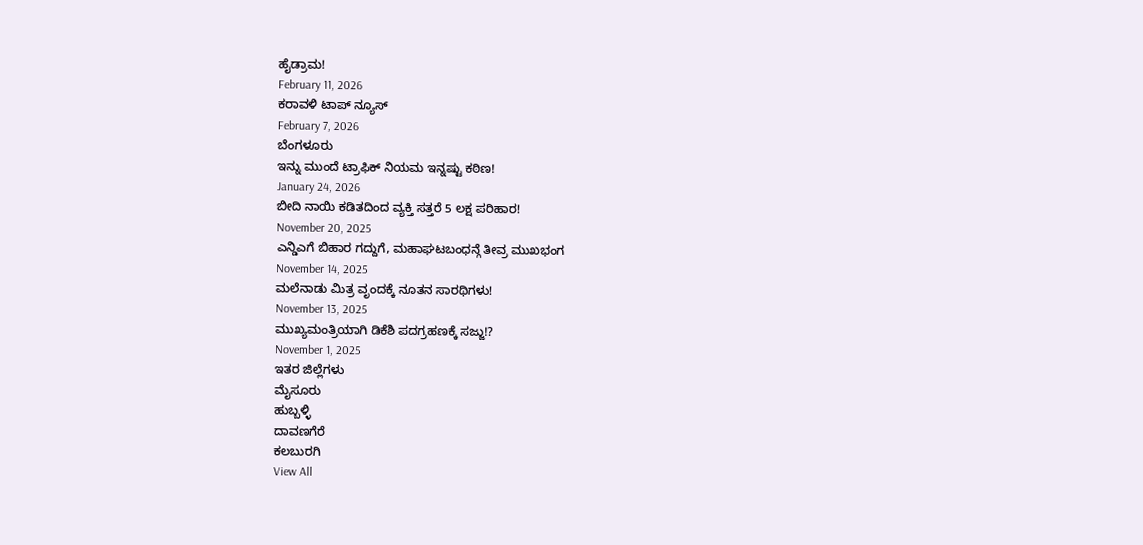ಹೈಡ್ರಾಮ!
February 11, 2026
ಕರಾವಳಿ ಟಾಪ್ ನ್ಯೂಸ್
February 7, 2026
ಬೆಂಗಳೂರು
ಇನ್ನು ಮುಂದೆ ಟ್ರಾಫಿಕ್ ನಿಯಮ ಇನ್ನಷ್ಟು ಕಠಿಣ!
January 24, 2026
ಬೀದಿ ನಾಯಿ ಕಡಿತದಿಂದ ವ್ಯಕ್ತಿ ಸತ್ತರೆ 5 ಲಕ್ಷ ಪರಿಹಾರ!
November 20, 2025
ಎನ್ಡಿಎಗೆ ಬಿಹಾರ ಗದ್ದುಗೆ, ಮಹಾಘಟಬಂಧನ್ಗೆ ತೀವ್ರ ಮುಖಭಂಗ
November 14, 2025
ಮಲೆನಾಡು ಮಿತ್ರ ವೃಂದಕ್ಕೆ ನೂತನ ಸಾರಥಿಗಳು!
November 13, 2025
ಮುಖ್ಯಮಂತ್ರಿಯಾಗಿ ಡಿಕೆಶಿ ಪದಗ್ರಹಣಕ್ಕೆ ಸಜ್ಜು!?
November 1, 2025
ಇತರ ಜಿಲ್ಲೆಗಳು
ಮೈಸೂರು
ಹುಬ್ಬಳ್ಳಿ
ದಾವಣಗೆರೆ
ಕಲಬುರಗಿ
View All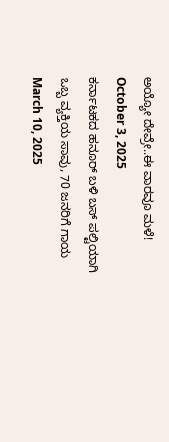ಅಯ್ಯೋ ದೇವ್ರೇ..ಈ ವಾರವೂ ಮಳೆ!
October 3, 2025
ಕರ್ನಾಟಕದ ಹನೂರ್ ಬಳಿ ಬಸ್ ಪಲ್ಟಿಯಾಗಿ ಒಬ್ಬ ವ್ಯಕ್ತಿಯ ಸಾವು, 70 ಜನರಿಗೆ ಗಾಯ
March 10, 2025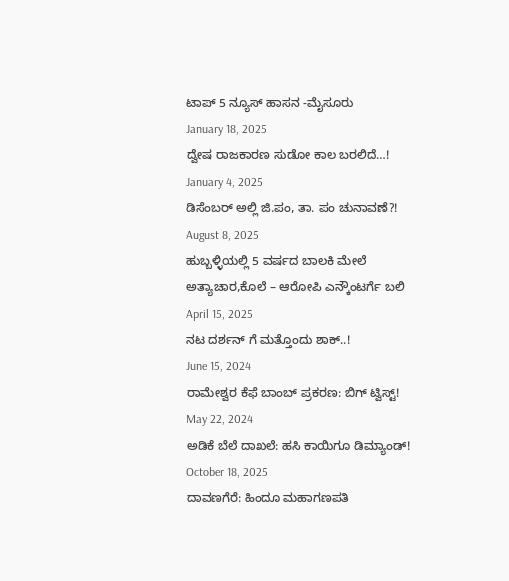ಟಾಪ್ 5 ನ್ಯೂಸ್ ಹಾಸನ -ಮೈಸೂರು
January 18, 2025
ದ್ವೇಷ ರಾಜಕಾರಣ ಸುಡೋ ಕಾಲ ಬರಲಿದೆ…!
January 4, 2025
ಡಿಸೆಂಬರ್ ಅಲ್ಲಿ ಜಿ.ಪಂ, ತಾ. ಪಂ ಚುನಾವಣೆ?!
August 8, 2025
ಹುಬ್ಬಳ್ಳಿಯಲ್ಲಿ 5 ವರ್ಷದ ಬಾಲಕಿ ಮೇಲೆ ಅತ್ಯಾಚಾರ,ಕೊಲೆ – ಆರೋಪಿ ಎನ್ಕೌಂಟರ್ಗೆ ಬಲಿ
April 15, 2025
ನಟ ದರ್ಶನ್ ಗೆ ಮತ್ತೊಂದು ಶಾಕ್..!
June 15, 2024
ರಾಮೇಶ್ವರ ಕೆಫೆ ಬಾಂಬ್ ಪ್ರಕರಣ: ಬಿಗ್ ಟ್ವಿಸ್ಟ್!
May 22, 2024
ಅಡಿಕೆ ಬೆಲೆ ದಾಖಲೆ: ಹಸಿ ಕಾಯಿಗೂ ಡಿಮ್ಯಾಂಡ್!
October 18, 2025
ದಾವಣಗೆರೆ: ಹಿಂದೂ ಮಹಾಗಣಪತಿ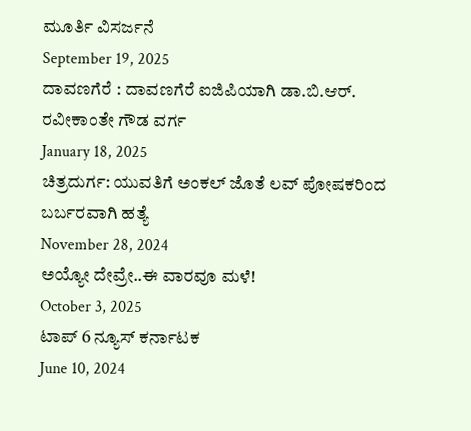ಮೂರ್ತಿ ವಿಸರ್ಜನೆ
September 19, 2025
ದಾವಣಗೆರೆ : ದಾವಣಗೆರೆ ಐಜಿಪಿಯಾಗಿ ಡಾ.ಬಿ.ಆರ್. ರವೀಕಾಂತೇ ಗೌಡ ವರ್ಗ
January 18, 2025
ಚಿತ್ರದುರ್ಗ: ಯುವತಿಗೆ ಅಂಕಲ್ ಜೊತೆ ಲವ್ ಪೋಷಕರಿಂದ ಬರ್ಬರವಾಗಿ ಹತ್ಯೆ
November 28, 2024
ಅಯ್ಯೋ ದೇವ್ರೇ..ಈ ವಾರವೂ ಮಳೆ!
October 3, 2025
ಟಾಪ್ 6 ನ್ಯೂಸ್ ಕರ್ನಾಟಕ
June 10, 2024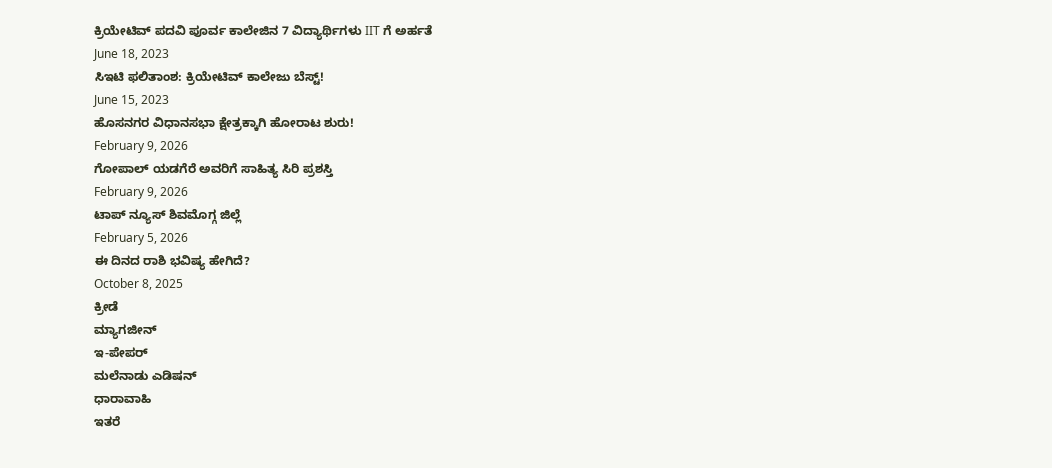ಕ್ರಿಯೇಟಿವ್ ಪದವಿ ಪೂರ್ವ ಕಾಲೇಜಿನ 7 ವಿದ್ಯಾರ್ಥಿಗಳು IIT ಗೆ ಅರ್ಹತೆ
June 18, 2023
ಸಿಇಟಿ ಫಲಿತಾಂಶ: ಕ್ರಿಯೇಟಿವ್ ಕಾಲೇಜು ಬೆಸ್ಟ್!
June 15, 2023
ಹೊಸನಗರ ವಿಧಾನಸಭಾ ಕ್ಷೇತ್ರಕ್ಕಾಗಿ ಹೋರಾಟ ಶುರು!
February 9, 2026
ಗೋಪಾಲ್ ಯಡಗೆರೆ ಅವರಿಗೆ ಸಾಹಿತ್ಯ ಸಿರಿ ಪ್ರಶಸ್ತಿ
February 9, 2026
ಟಾಪ್ ನ್ಯೂಸ್ ಶಿವಮೊಗ್ಗ ಜಿಲ್ಲೆ
February 5, 2026
ಈ ದಿನದ ರಾಶಿ ಭವಿಷ್ಯ ಹೇಗಿದೆ?
October 8, 2025
ಕ್ರೀಡೆ
ಮ್ಯಾಗಜೀನ್
ಇ-ಪೇಪರ್
ಮಲೆನಾಡು ಎಡಿಷನ್
ಧಾರಾವಾಹಿ
ಇತರೆ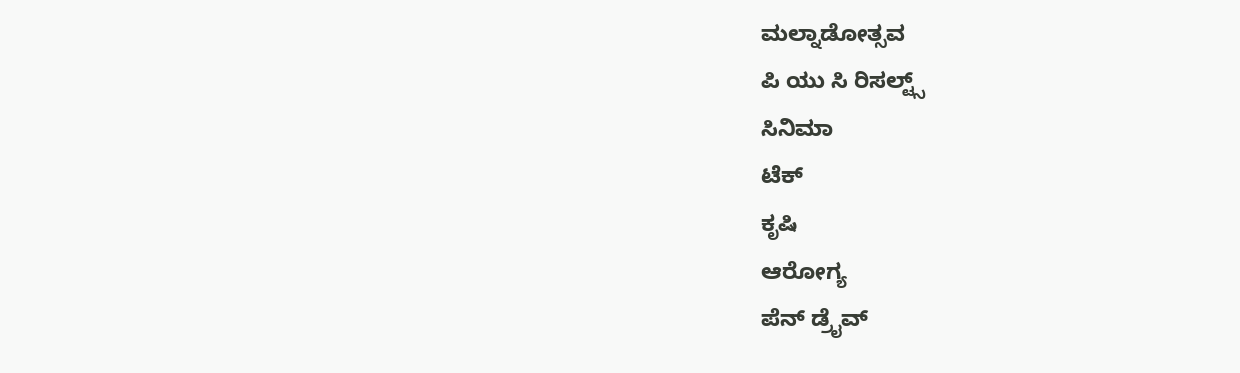ಮಲ್ನಾಡೋತ್ಸವ
ಪಿ ಯು ಸಿ ರಿಸಲ್ಟ್ಸ್
ಸಿನಿಮಾ
ಟೆಕ್
ಕೃಷಿ
ಆರೋಗ್ಯ
ಪೆನ್ ಡ್ರೈವ್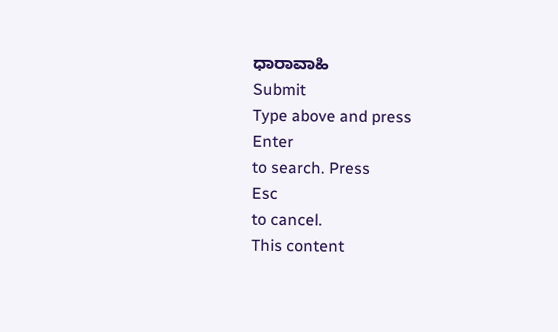ಧಾರಾವಾಹಿ
Submit
Type above and press
Enter
to search. Press
Esc
to cancel.
This content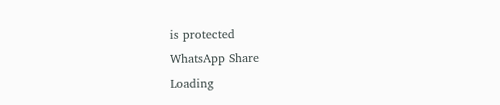is protected
WhatsApp Share
Loading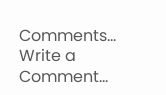Comments...
Write a Comment...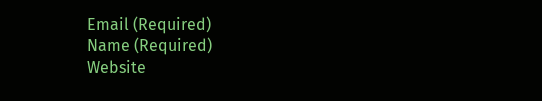Email (Required)
Name (Required)
Website